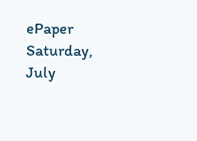ePaper
Saturday, July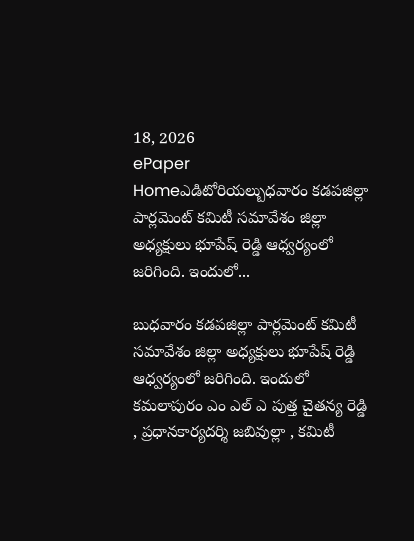18, 2026
ePaper
Homeఎడిటోరియల్బుధవారం కడపజిల్లా పార్లమెంట్ కమిటీ సమావేశం జిల్లా అధ్యక్షులు భూపేష్ రెడ్డి ఆధ్వర్యంలో జరిగింది. ఇందులో...

బుధవారం కడపజిల్లా పార్లమెంట్ కమిటీ సమావేశం జిల్లా అధ్యక్షులు భూపేష్ రెడ్డి ఆధ్వర్యంలో జరిగింది. ఇందులో కమలాపురం ఎం ఎల్ ఎ పుత్త చైతన్య రెడ్డి , ప్రధానకార్యదర్శి జబివుల్లా , కమిటీ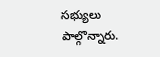సభ్యులు పాల్గొన్నారు.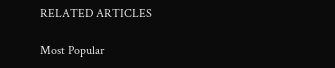RELATED ARTICLES

Most Popular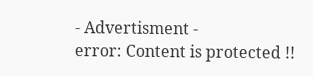- Advertisment -
error: Content is protected !!